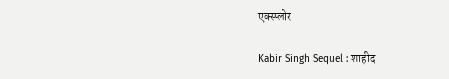एक्स्प्लोर

Kabir Singh Sequel : शाहीद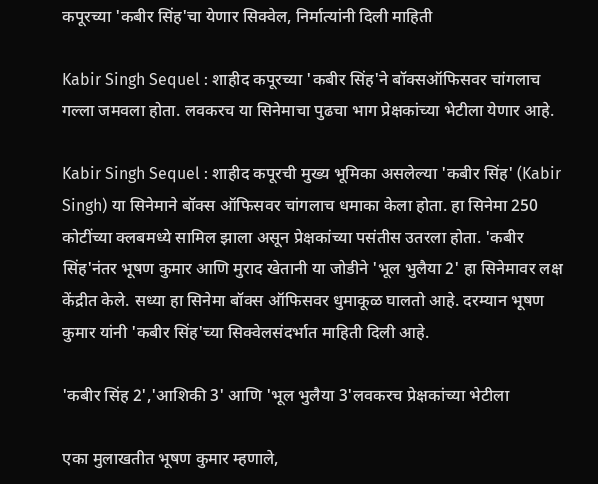कपूरच्या 'कबीर सिंह'चा येणार सिक्वेल, निर्मात्यांनी दिली माहिती

Kabir Singh Sequel : शाहीद कपूरच्या 'कबीर सिंह'ने बॉक्सऑफिसवर चांगलाच गल्ला जमवला होता. लवकरच या सिनेमाचा पुढचा भाग प्रेक्षकांच्या भेटीला येणार आहे.

Kabir Singh Sequel : शाहीद कपूरची मुख्य भूमिका असलेल्या 'कबीर सिंह' (Kabir Singh) या सिनेमाने बॉक्स ऑफिसवर चांगलाच धमाका केला होता. हा सिनेमा 250 कोटींच्या क्लबमध्ये सामिल झाला असून प्रेक्षकांच्या पसंतीस उतरला होता. 'कबीर सिंह'नंतर भूषण कुमार आणि मुराद खेतानी या जोडीने 'भूल भुलैया 2' हा सिनेमावर लक्ष केंद्रीत केले. सध्या हा सिनेमा बॉक्स ऑफिसवर धुमाकूळ घालतो आहे. दरम्यान भूषण कुमार यांनी 'कबीर सिंह'च्या सिक्वेलसंदर्भात माहिती दिली आहे.

'कबीर सिंह 2','आशिकी 3' आणि 'भूल भुलैया 3'लवकरच प्रेक्षकांच्या भेटीला

एका मुलाखतीत भूषण कुमार म्हणाले,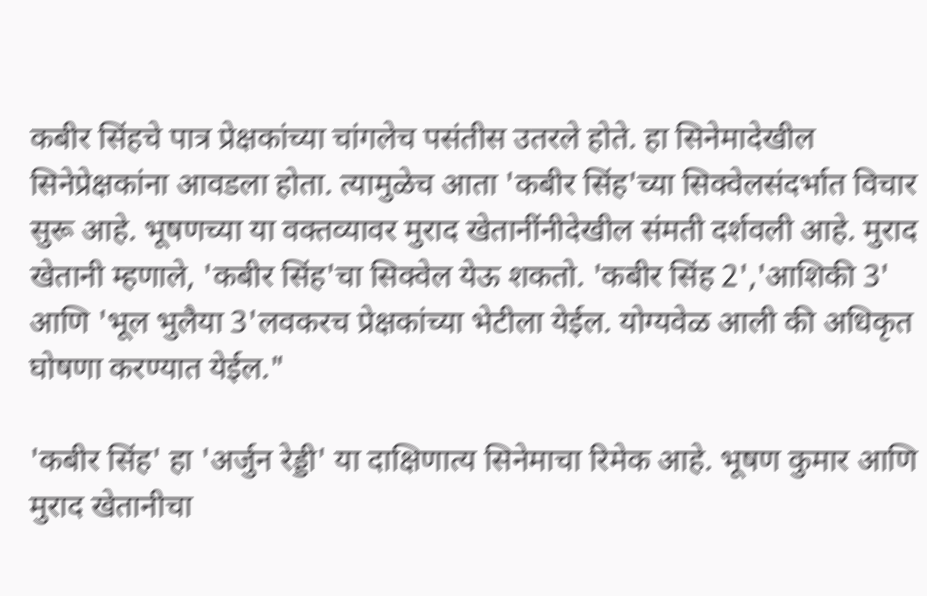कबीर सिंहचे पात्र प्रेक्षकांच्या चांगलेच पसंतीस उतरले होते. हा सिनेमादेखील सिनेप्रेक्षकांना आवडला होता. त्यामुळेच आता 'कबीर सिंह'च्या सिक्वेलसंदर्भात विचार सुरू आहे. भूषणच्या या वक्तव्यावर मुराद खेतानींनीदेखील संमती दर्शवली आहे. मुराद खेतानी म्हणाले, 'कबीर सिंह'चा सिक्वेल येऊ शकतो. 'कबीर सिंह 2','आशिकी 3' आणि 'भूल भुलैया 3'लवकरच प्रेक्षकांच्या भेटीला येईल. योग्यवेळ आली की अधिकृत घोषणा करण्यात येईल."

'कबीर सिंह' हा 'अर्जुन रेड्डी' या दाक्षिणात्य सिनेमाचा रिमेक आहे. भूषण कुमार आणि मुराद खेतानीचा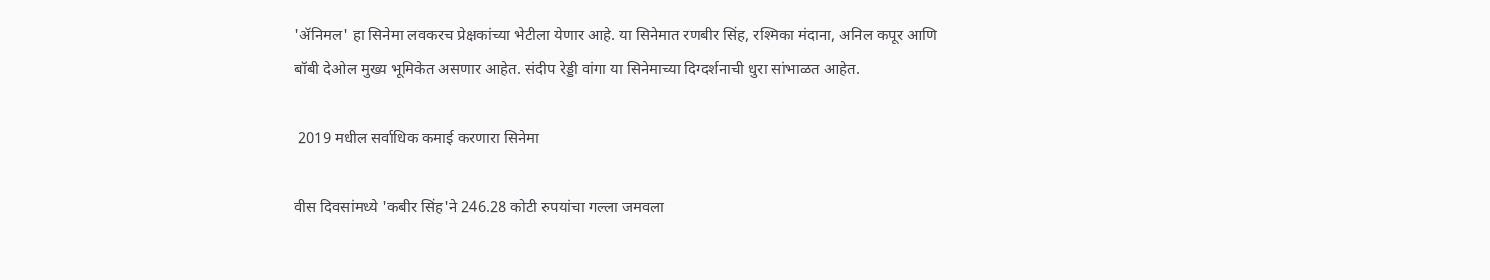'ॲनिमल' हा सिनेमा लवकरच प्रेक्षकांच्या भेटीला येणार आहे. या सिनेमात रणबीर सिंह, रश्मिका मंदाना, अनिल कपूर आणि बॉबी देओल मुख्य भूमिकेत असणार आहेत. संदीप रेड्डी वांगा या सिनेमाच्या दिग्दर्शनाची धुरा सांभाळत आहेत.

 2019 मधील सर्वाधिक कमाई करणारा सिनेमा

वीस दिवसांमध्ये 'कबीर सिंह'ने 246.28 कोटी रुपयांचा गल्ला जमवला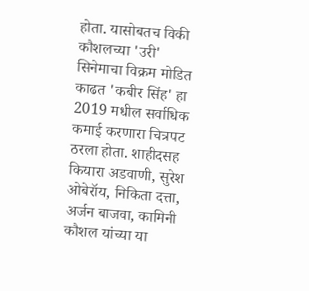होता. यासोबतच विकी कौशलच्या 'उरी' सिनेमाचा विक्रम मोडित काढत 'कबीर सिंह' हा 2019 मधील सर्वाधिक कमाई करणारा चित्रपट ठरला होता. शाहीदसह कियारा अडवाणी, सुरेश ओबेरॉय, निकिता दत्ता, अर्जन बाजवा, कामिनी कौशल यांच्या या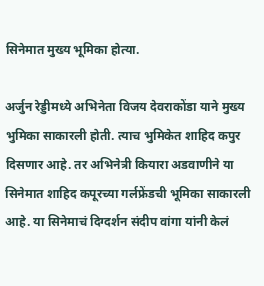सिनेमात मुख्य भूमिका होत्या.

अर्जुन रेड्डीमध्ये अभिनेता विजय देवराकोंडा याने मुख्य भुमिका साकारली होती. त्याच भुमिकेत शाहिद कपुर दिसणार आहे. तर अभिनेत्री कियारा अडवाणीने या सिनेमात शाहिद कपूरच्या गर्लफ्रेंडची भूमिका साकारली आहे. या सिनेमाचं दिग्दर्शन संदीप वांगा यांनी केलं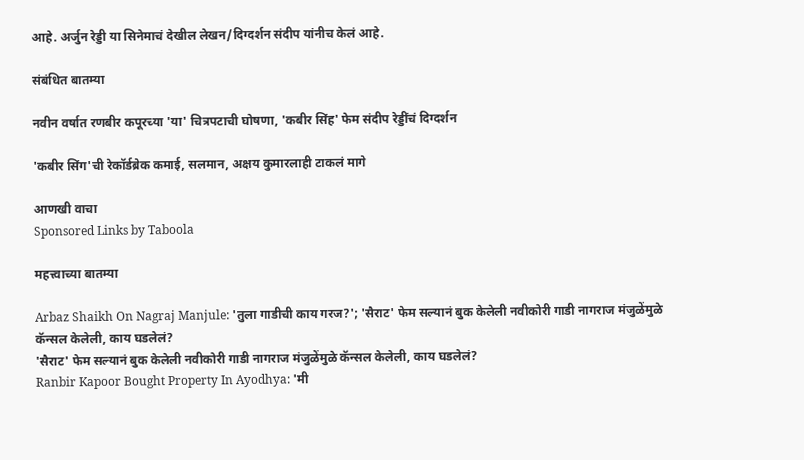आहे. अर्जुन रेड्डी या सिनेमाचं देखील लेखन/दिग्दर्शन संदीप यांनीच केलं आहे.

संबंधित बातम्या

नवीन वर्षात रणबीर कपूरच्या 'या' चित्रपटाची घोषणा, 'कबीर सिंह' फेम संदीप रेड्डींचं दिग्दर्शन

'कबीर सिंग'ची रेकॉर्डब्रेक कमाई, सलमान, अक्षय कुमारलाही टाकलं मागे

आणखी वाचा
Sponsored Links by Taboola

महत्त्वाच्या बातम्या

Arbaz Shaikh On Nagraj Manjule: 'तुला गाडीची काय गरज?'; 'सैराट' फेम सल्यानं बुक केलेली नवीकोरी गाडी नागराज मंजुळेंमुळे कॅन्सल केलेली, काय घडलेलं?
'सैराट' फेम सल्यानं बुक केलेली नवीकोरी गाडी नागराज मंजुळेंमुळे कॅन्सल केलेली, काय घडलेलं?
Ranbir Kapoor Bought Property In Ayodhya: 'मी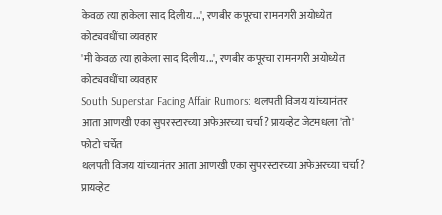केवळ त्या हाकेला साद दिलीय...', रणबीर कपूरचा रामनगरी अयोध्येत कोट्यवधींचा व्यवहार
'मी केवळ त्या हाकेला साद दिलीय...', रणबीर कपूरचा रामनगरी अयोध्येत कोट्यवधींचा व्यवहार
South Superstar Facing Affair Rumors: थलपती विजय यांच्यानंतर आता आणखी एका सुपरस्टारच्या अफेअरच्या चर्चा? प्रायव्हेट जेटमधला 'तो' फोटो चर्चेत
थलपती विजय यांच्यानंतर आता आणखी एका सुपरस्टारच्या अफेअरच्या चर्चा? प्रायव्हेट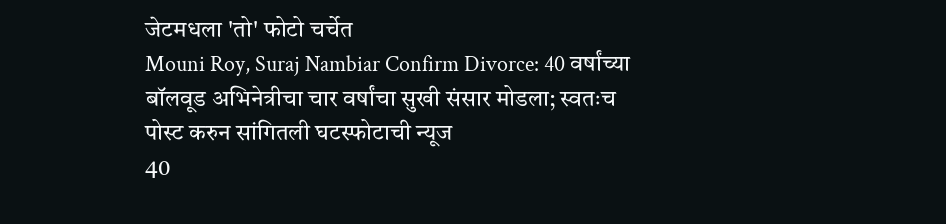जेटमधला 'तो' फोटो चर्चेत
Mouni Roy, Suraj Nambiar Confirm Divorce: 40 वर्षांच्या बॉलवूड अभिनेत्रीचा चार वर्षांचा सुखी संसार मोडला; स्वतःच पोस्ट करुन सांगितली घटस्फोटाची न्यूज
40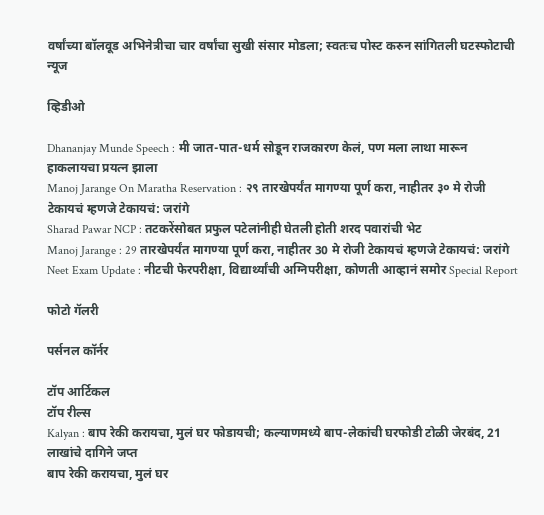वर्षांच्या बॉलवूड अभिनेत्रीचा चार वर्षांचा सुखी संसार मोडला; स्वतःच पोस्ट करुन सांगितली घटस्फोटाची न्यूज

व्हिडीओ

Dhananjay Munde Speech : मी जात-पात-धर्म सोडून राजकारण केलं, पण मला लाथा मारून हाकलायचा प्रयत्न झाला
Manoj Jarange On Maratha Reservation : २९ तारखेपर्यंत मागण्या पूर्ण करा, नाहीतर ३० मे रोजी टेकायचं म्हणजे टेकायचं: जरांगे
Sharad Pawar NCP : तटकरेंसोबत प्रफुल पटेलांनीही घेतली होती शरद पवारांची भेट
Manoj Jarange : 29 तारखेपर्यंत मागण्या पूर्ण करा, नाहीतर 30 मे रोजी टेकायचं म्हणजे टेकायचं: जरांगे
Neet Exam Update : नीटची फेरपरीक्षा, विद्यार्थ्यांची अग्निपरीक्षा, कोणती आव्हानं समोर Special Report

फोटो गॅलरी

पर्सनल कॉर्नर

टॉप आर्टिकल
टॉप रील्स
Kalyan : बाप रेकी करायचा, मुलं घर फोडायची; कल्याणमध्ये बाप-लेकांची घरफोडी टोळी जेरबंद, 21 लाखांचे दागिने जप्त
बाप रेकी करायचा, मुलं घर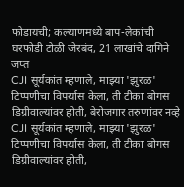फोडायची; कल्याणमध्ये बाप-लेकांची घरफोडी टोळी जेरबंद, 21 लाखांचे दागिने जप्त
CJI सूर्यकांत म्हणाले, माझ्या 'झुरळ' टिप्पणीचा विपर्यास केला, ती टीका बोगस डिग्रीवाल्यांवर होती, बेरोजगार तरुणांवर नव्हे
CJI सूर्यकांत म्हणाले, माझ्या 'झुरळ' टिप्पणीचा विपर्यास केला, ती टीका बोगस डिग्रीवाल्यांवर होती,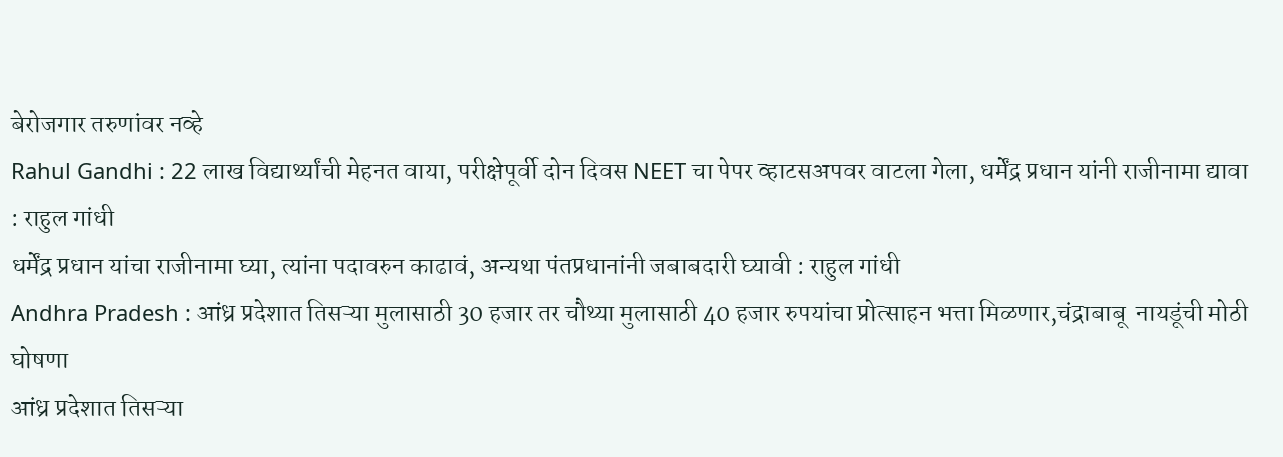बेरोजगार तरुणांवर नव्हे
Rahul Gandhi : 22 लाख विद्यार्थ्यांची मेहनत वाया, परीक्षेपूर्वी दोन दिवस NEET चा पेपर व्हाटसअपवर वाटला गेला, धर्मेंद्र प्रधान यांनी राजीनामा द्यावा : राहुल गांधी
धर्मेंद्र प्रधान यांचा राजीनामा घ्या, त्यांना पदावरुन काढावं, अन्यथा पंतप्रधानांनी जबाबदारी घ्यावी : राहुल गांधी
Andhra Pradesh : आंध्र प्रदेशात तिसऱ्या मुलासाठी 30 हजार तर चौथ्या मुलासाठी 40 हजार रुपयांचा प्रोत्साहन भत्ता मिळणार,चंद्राबाबू  नायडूंची मोठी घोषणा
आंध्र प्रदेशात तिसऱ्या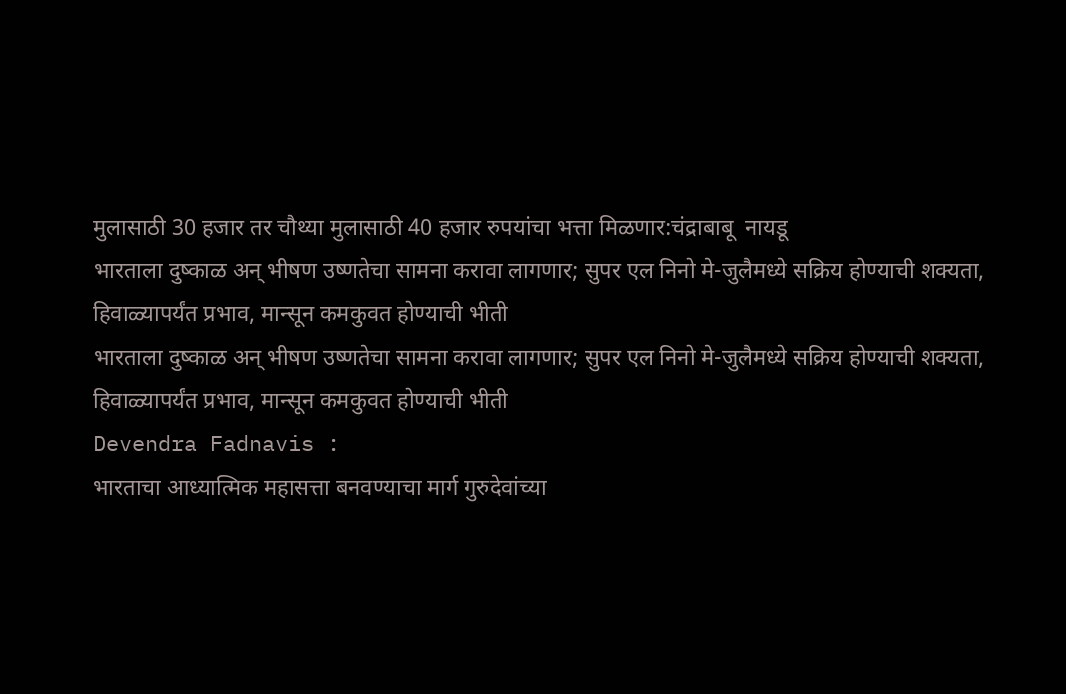मुलासाठी 30 हजार तर चौथ्या मुलासाठी 40 हजार रुपयांचा भत्ता मिळणार:चंद्राबाबू  नायडू
भारताला दुष्काळ अन् भीषण उष्णतेचा सामना करावा लागणार; सुपर एल निनो मे-जुलैमध्ये सक्रिय होण्याची शक्यता, हिवाळ्यापर्यंत प्रभाव, मान्सून कमकुवत होण्याची भीती
भारताला दुष्काळ अन् भीषण उष्णतेचा सामना करावा लागणार; सुपर एल निनो मे-जुलैमध्ये सक्रिय होण्याची शक्यता, हिवाळ्यापर्यंत प्रभाव, मान्सून कमकुवत होण्याची भीती
Devendra Fadnavis :
भारताचा आध्यात्मिक महासत्ता बनवण्याचा मार्ग गुरुदेवांच्या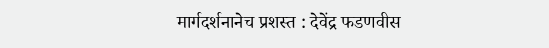मार्गदर्शनानेच प्रशस्त : देवेंद्र फडणवीस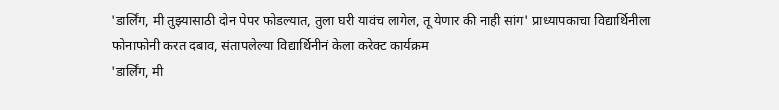'डार्लिंग, मी तुझ्यासाठी दोन पेपर फोडल्यात, तुला घरी यावंच लागेल, तू येणार की नाही सांग' प्राध्यापकाचा विद्यार्थिनीला फोनाफोनी करत दबाव, संतापलेल्या विद्यार्थिनीनं केला करेक्ट कार्यक्रम
'डार्लिंग, मी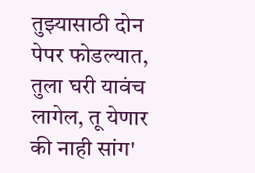तुझ्यासाठी दोन पेपर फोडल्यात, तुला घरी यावंच लागेल, तू येणार की नाही सांग'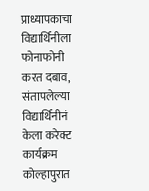प्राध्यापकाचा विद्यार्थिनीला फोनाफोनी करत दबाव, संतापलेल्या विद्यार्थिनीनं केला करेक्ट कार्यक्रम
कोल्हापुरात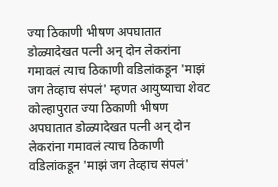ज्या ठिकाणी भीषण अपघातात डोळ्यादेखत पत्नी अन् दोन लेकरांना गमावलं त्याच ठिकाणी वडिलांकडून 'माझं जग तेव्हाच संपलं' म्हणत आयुष्याचा शेवट
कोल्हापुरात ज्या ठिकाणी भीषण अपघातात डोळ्यादेखत पत्नी अन् दोन लेकरांना गमावलं त्याच ठिकाणी वडिलांकडून 'माझं जग तेव्हाच संपलं'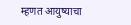म्हणत आयुष्याचा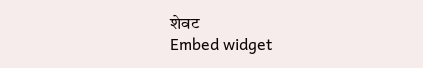शेवट
Embed widget